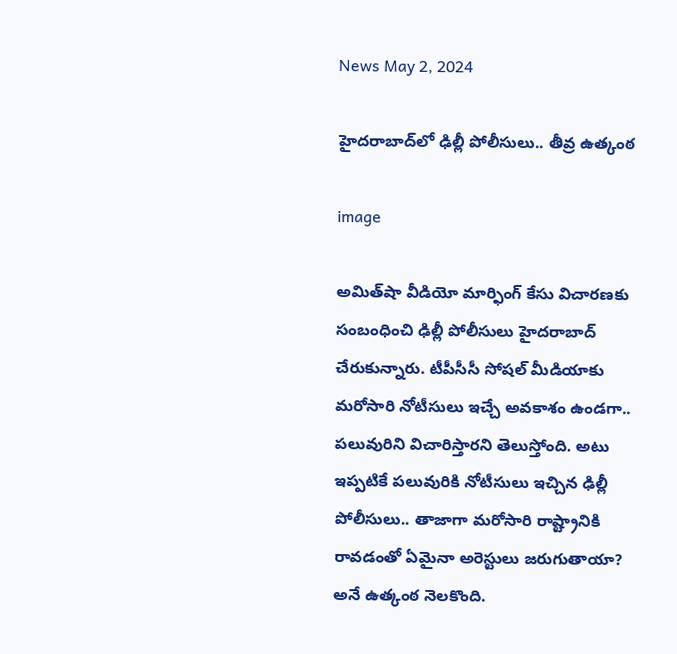News May 2, 2024

హైదరాబాద్‌లో ఢిల్లీ పోలీసులు.. తీవ్ర ఉత్కంఠ

image

అమిత్‌షా వీడియో మార్ఫింగ్ కేసు విచారణకు సంబంధించి ఢిల్లీ పోలీసులు హైదరాబాద్ చేరుకున్నారు. టీపీసీసీ సోషల్ మీడియాకు మరోసారి నోటీసులు ఇచ్చే అవకాశం ఉండగా.. పలువురిని విచారిస్తారని తెలుస్తోంది. అటు ఇప్పటికే పలువురికి నోటీసులు ఇచ్చిన ఢిల్లీ పోలీసులు.. తాజాగా మరోసారి రాష్ట్రానికి రావడంతో ఏమైనా అరెస్టులు జరుగుతాయా? అనే ఉత్కంఠ నెలకొంది.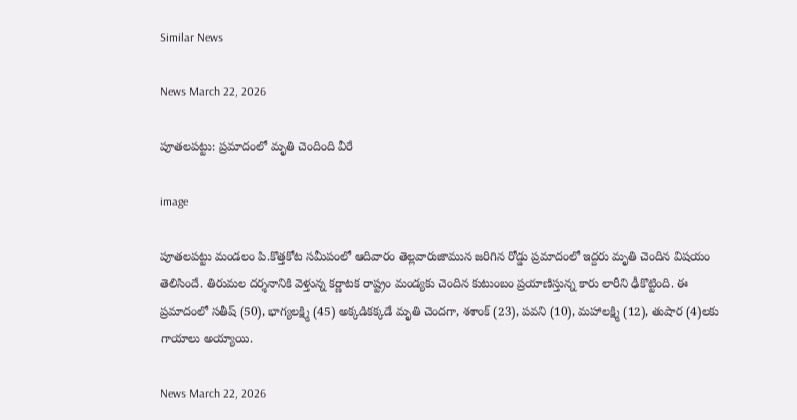Similar News

News March 22, 2026

పూతలపట్టు: ప్రమాదంలో మృతి చెందింది వీరే

image

పూతలపట్టు మండలం పి.కొత్తకోట సమీపంలో ఆదివారం తెల్లవారుజామున జరిగిన రోడ్డు ప్రమాదంలో ఇద్దరు మృతి చెందిన విషయం తెలిసిందే. తిరుమల దర్శనానికి వెళ్తున్న కర్ణాటక రాష్ట్రం మండ్యకు చెందిన కుటుంబం ప్రయాణిస్తున్న కారు లారీని ఢీకొట్టింది. ఈ ప్రమాదంలో సతీష్ (50), భాగ్యలక్ష్మి (45) అక్కడికక్కడే మృతి చెందగా, శశాంక్ (23), పవని (10), మహాలక్ష్మి (12), తుషార (4)లకు గాయాలు అయ్యాయి.

News March 22, 2026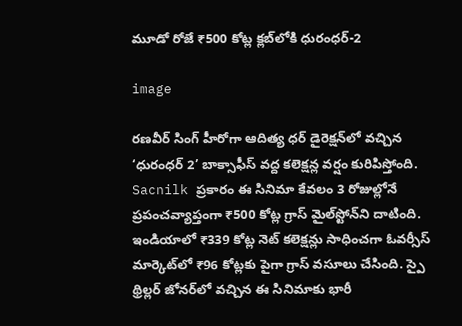మూడో రోజే ₹500 కోట్ల క్లబ్‌లోకి ధురంధర్-2

image

రణవీర్ సింగ్ హీరోగా ఆదిత్య ధర్ డైరెక్షన్‌లో వచ్చిన ‘ధురంధర్ 2’ బాక్సాఫీస్ వద్ద కలెక్షన్ల వర్షం కురిపిస్తోంది. Sacnilk ప్రకారం ఈ సినిమా కేవలం 3 రోజుల్లోనే ప్రపంచవ్యాప్తంగా ₹500 కోట్ల గ్రాస్ మైల్‌స్టోన్‌ని దాటింది. ఇండియాలో ₹339 కోట్ల నెట్ కలెక్షన్లు సాధించగా ఓవర్సీస్ మార్కెట్‌లో ₹96 కోట్లకు పైగా గ్రాస్ వసూలు చేసింది. స్పై థ్రిల్లర్ జోనర్‌లో వచ్చిన ఈ సినిమాకు భారీ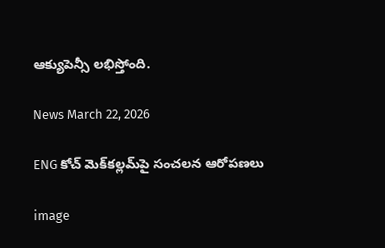ఆక్యుపెన్సీ లభిస్తోంది.

News March 22, 2026

ENG కోచ్ మెక్‌కల్లమ్‌పై సంచలన ఆరోపణలు

image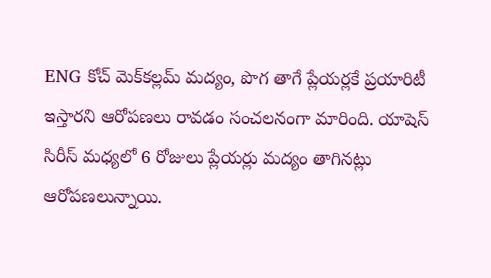ENG కోచ్ మెక్‌కల్లమ్‌ మద్యం, పొగ తాగే ప్లేయర్లకే ప్రయారిటీ ఇస్తారని ఆరోపణలు రావడం సంచలనంగా మారింది. యాషెస్ సిరీస్ మధ్యలో 6 రోజులు ప్లేయర్లు మద్యం తాగినట్లు ఆరోపణలున్నాయి.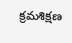క్రమశిక్షణ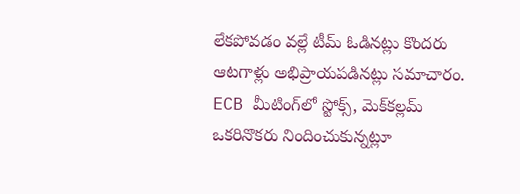లేకపోవడం వల్లే టీమ్ ఓడినట్లు కొందరు ఆటగాళ్లు అభిప్రాయపడినట్లు సమాచారం. ECB మీటింగ్‌లో స్టోక్స్, మెక్‌కల్లమ్‌ ఒకరినొకరు నిందించుకున్నట్లూ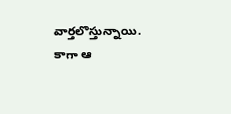వార్తలొస్తున్నాయి. కాగా ఆ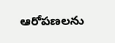ఆరోపణలను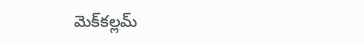మెక్‌కల్లమ్‌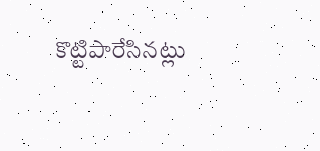కొట్టిపారేసినట్లు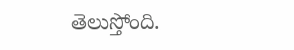తెలుస్తోంది.